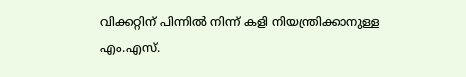വിക്കറ്റിന് പിന്നിൽ നിന്ന് കളി നിയന്ത്രിക്കാനുള്ള എം.എസ്.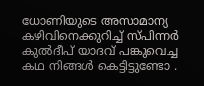ധോണിയുടെ അസാമാന്യ കഴിവിനെക്കുറിച്ച് സ്പിന്നർ കുൽദീപ് യാദവ് പങ്കുവെച്ച കഥ നിങ്ങൾ കെട്ടിട്ടുണ്ടോ .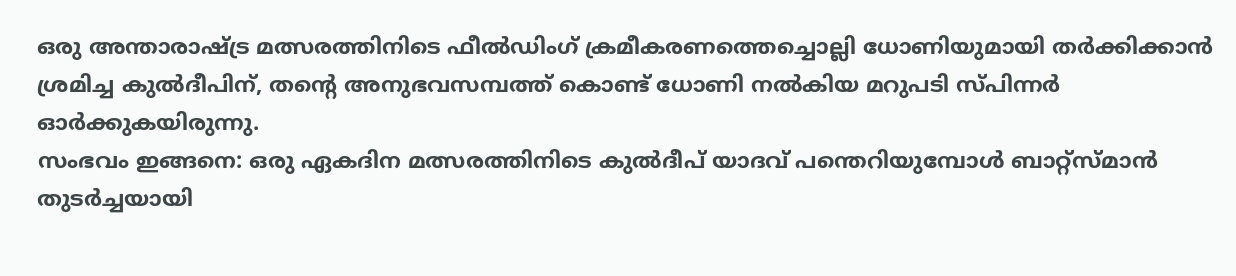ഒരു അന്താരാഷ്ട്ര മത്സരത്തിനിടെ ഫീൽഡിംഗ് ക്രമീകരണത്തെച്ചൊല്ലി ധോണിയുമായി തർക്കിക്കാൻ ശ്രമിച്ച കുൽദീപിന്, തന്റെ അനുഭവസമ്പത്ത് കൊണ്ട് ധോണി നൽകിയ മറുപടി സ്പിന്നർ ഓർക്കുകയിരുന്നു.
സംഭവം ഇങ്ങനെ: ഒരു ഏകദിന മത്സരത്തിനിടെ കുൽദീപ് യാദവ് പന്തെറിയുമ്പോൾ ബാറ്റ്സ്മാൻ തുടർച്ചയായി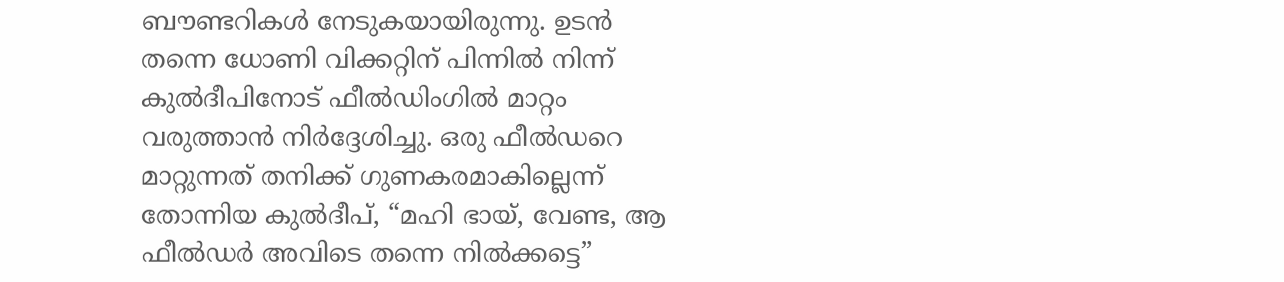ബൗണ്ടറികൾ നേടുകയായിരുന്നു. ഉടൻ തന്നെ ധോണി വിക്കറ്റിന് പിന്നിൽ നിന്ന് കുൽദീപിനോട് ഫീൽഡിംഗിൽ മാറ്റം വരുത്താൻ നിർദ്ദേശിച്ചു. ഒരു ഫീൽഡറെ മാറ്റുന്നത് തനിക്ക് ഗുണകരമാകില്ലെന്ന് തോന്നിയ കുൽദീപ്, “മഹി ഭായ്, വേണ്ട, ആ ഫീൽഡർ അവിടെ തന്നെ നിൽക്കട്ടെ”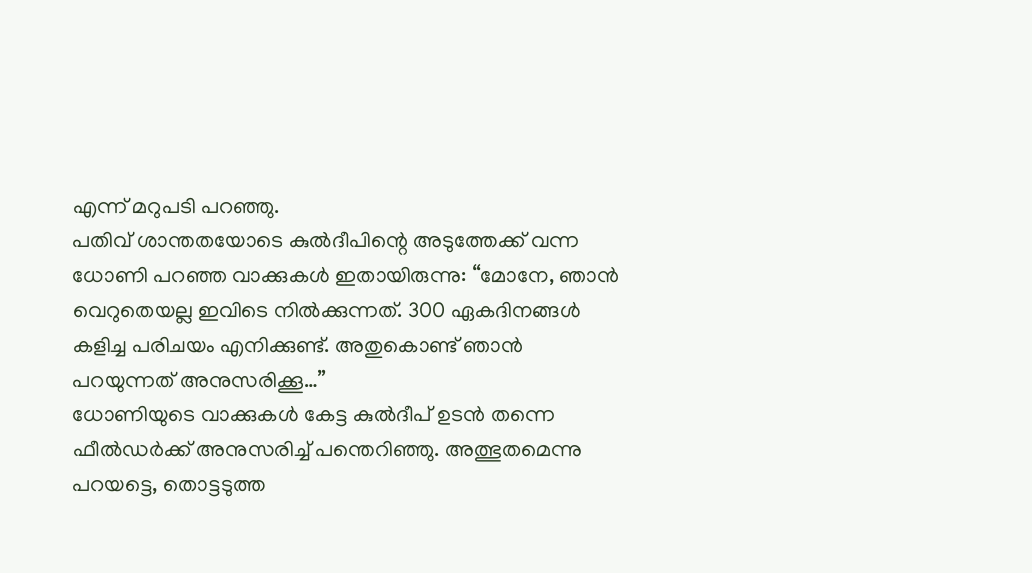എന്ന് മറുപടി പറഞ്ഞു.
പതിവ് ശാന്തതയോടെ കുൽദീപിന്റെ അടുത്തേക്ക് വന്ന ധോണി പറഞ്ഞ വാക്കുകൾ ഇതായിരുന്നു: “മോനേ, ഞാൻ വെറുതെയല്ല ഇവിടെ നിൽക്കുന്നത്. 300 ഏകദിനങ്ങൾ കളിച്ച പരിചയം എനിക്കുണ്ട്. അതുകൊണ്ട് ഞാൻ പറയുന്നത് അനുസരിക്കൂ…”
ധോണിയുടെ വാക്കുകൾ കേട്ട കുൽദീപ് ഉടൻ തന്നെ ഫീൽഡർക്ക് അനുസരിച്ച് പന്തെറിഞ്ഞു. അത്ഭുതമെന്നു പറയട്ടെ, തൊട്ടടുത്ത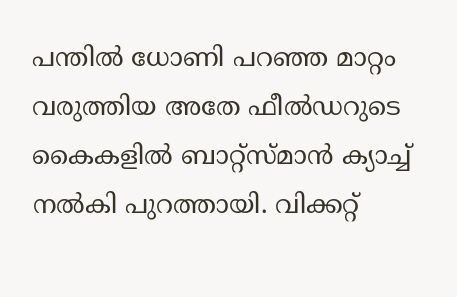പന്തിൽ ധോണി പറഞ്ഞ മാറ്റം വരുത്തിയ അതേ ഫീൽഡറുടെ കൈകളിൽ ബാറ്റ്സ്മാൻ ക്യാച്ച് നൽകി പുറത്തായി. വിക്കറ്റ്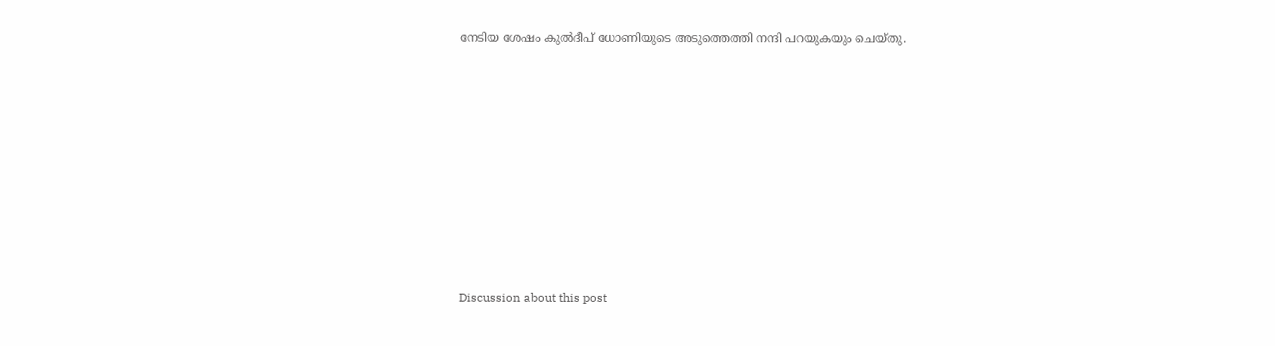നേടിയ ശേഷം കുൽദീപ് ധോണിയുടെ അടുത്തെത്തി നന്ദി പറയുകയും ചെയ്തു.













Discussion about this post